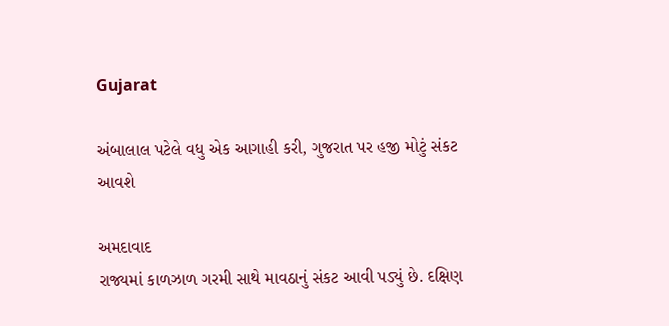Gujarat

અંબાલાલ પટેલે વધુ એક આગાહી કરી, ગુજરાત પર હજી મોટું સંકટ આવશે

અમદાવાદ
રાજ્યમાં કાળઝાળ ગરમી સાથે માવઠાનું સંકટ આવી પડ્યું છે. દક્ષિણ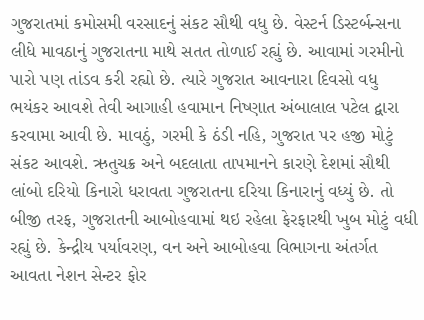ગુજરાતમાં કમોસમી વરસાદનું સંકટ સૌથી વધુ છે. વેસ્ટર્ન ડિસ્ટર્બન્સના લીધે માવઠાનું ગુજરાતના માથે સતત તોળાઈ રહ્યું છે. આવામાં ગરમીનો પારો પણ તાંડવ કરી રહ્યો છે. ત્યારે ગુજરાત આવનારા દિવસો વધુ ભયંકર આવશે તેવી આગાહી હવામાન નિષ્ણાત અંબાલાલ પટેલ દ્વારા કરવામા આવી છે. માવઠું, ગરમી કે ઠંડી નહિ, ગુજરાત પર હજી મોટું સંકટ આવશે. ઋતુચક્ર અને બદલાતા તાપમાનને કારણે દેશમાં સૌથી લાંબો દરિયો કિનારો ધરાવતા ગુજરાતના દરિયા કિનારાનું વધ્યું છે. તો બીજી તરફ, ગુજરાતની આબોહવામાં થઇ રહેલા ફેરફારથી ખુબ મોટું વધી રહ્યું છે. કેન્દ્રીય પર્યાવરણ, વન અને આબોહવા વિભાગના અંતર્ગત આવતા નેશન સેન્ટર ફોર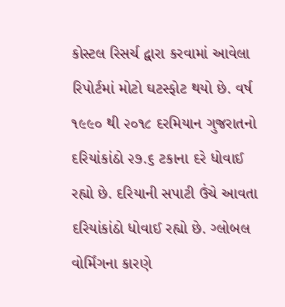કોસ્ટલ રિસર્ચ દ્વારા કરવામાં આવેલા રિપોર્ટમાં મોટો ઘટસ્ફોટ થયો છે. વર્ષ ૧૯૯૦ થી ૨૦૧૮ દરમિયાન ગુજરાતનો દરિયાંકાંઠો ૨૭.૬ ટકાના દરે ધોવાઈ રહ્યો છે. દરિયાની સપાટી ઉંચે આવતા દરિયાંકાંઠો ધોવાઈ રહ્યો છે. ગ્લોબલ વોર્મિંગના કારણે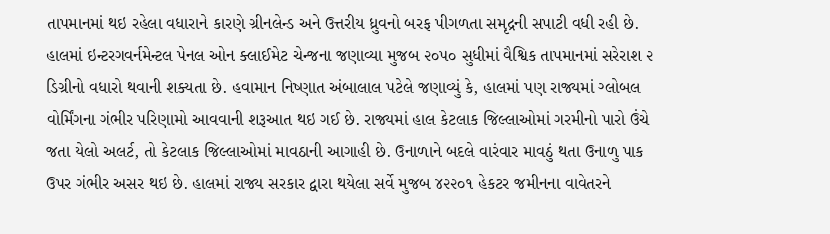તાપમાનમાં થઇ રહેલા વધારાને કારણે ગ્રીનલેન્ડ અને ઉત્તરીય ધ્રુવનો બરફ પીગળતા સમૃદ્રની સપાટી વધી રહી છે. હાલમાં ઇન્ટરગવર્નમેન્ટલ પેનલ ઓન ક્લાઈમેટ ચેન્જના જણાવ્યા મુજબ ૨૦૫૦ સુધીમાં વૈશ્વિક તાપમાનમાં સરેરાશ ૨ ડિગ્રીનો વધારો થવાની શક્યતા છે. હવામાન નિષ્ણાત અંબાલાલ પટેલે જણાવ્યું કે, હાલમાં પણ રાજ્યમાં ગ્લોબલ વોર્મિંગના ગંભીર પરિણામો આવવાની શરૂઆત થઇ ગઈ છે. રાજ્યમાં હાલ કેટલાક જિલ્લાઓમાં ગરમીનો પારો ઉંચે જતા યેલો અલર્ટ, તો કેટલાક જિલ્લાઓમાં માવઠાની આગાહી છે. ઉનાળાને બદલે વારંવાર માવઠું થતા ઉનાળુ પાક ઉપર ગંભીર અસર થઇ છે. હાલમાં રાજ્ય સરકાર દ્વારા થયેલા સર્વે મુજબ ૪૨૨૦૧ હેકટર જમીનના વાવેતરને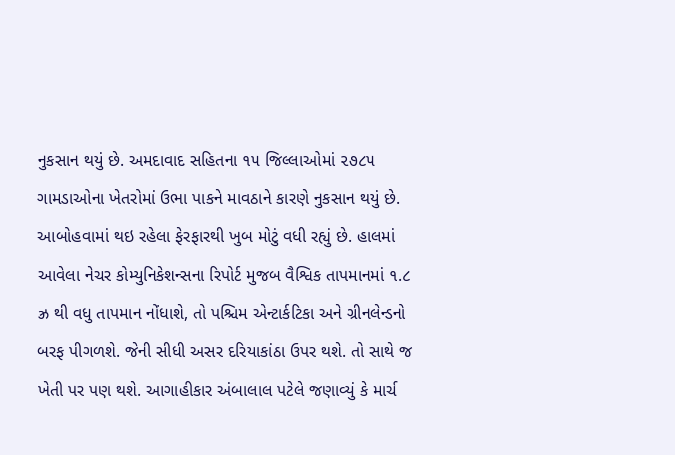નુકસાન થયું છે. અમદાવાદ સહિતના ૧૫ જિલ્લાઓમાં ૨૭૮૫ ગામડાઓના ખેતરોમાં ઉભા પાકને માવઠાને કારણે નુકસાન થયું છે. આબોહવામાં થઇ રહેલા ફેરફારથી ખુબ મોટું વધી રહ્યું છે. હાલમાં આવેલા નેચર કોમ્યુનિકેશન્સના રિપોર્ટ મુજબ વૈશ્વિક તાપમાનમાં ૧.૮ ઝ્ર થી વધુ તાપમાન નોંધાશે, તો પશ્ચિમ એન્ટાર્કટિકા અને ગ્રીનલેન્ડનો બરફ પીગળશે. જેની સીધી અસર દરિયાકાંઠા ઉપર થશે. તો સાથે જ ખેતી પર પણ થશે. આગાહીકાર અંબાલાલ પટેલે જણાવ્યું કે માર્ચ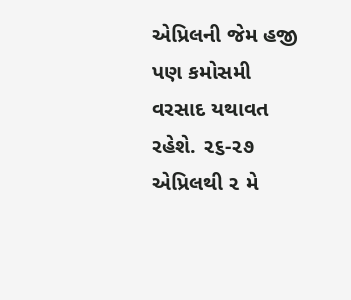એપ્રિલની જેમ હજી પણ કમોસમી વરસાદ યથાવત રહેશે. ૨૬-૨૭ એપ્રિલથી ૨ મે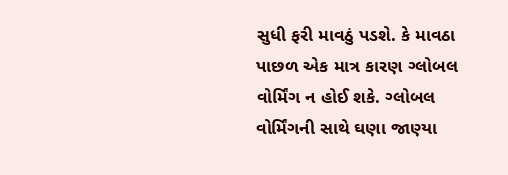સુધી ફરી માવઠું પડશે. કે માવઠા પાછળ એક માત્ર કારણ ગ્લોબલ વોર્મિંગ ન હોઈ શકે. ગ્લોબલ વોર્મિંગની સાથે ઘણા જાણ્યા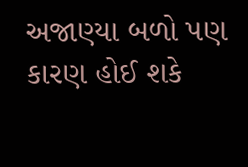અજાણ્યા બળો પણ કારણ હોઈ શકે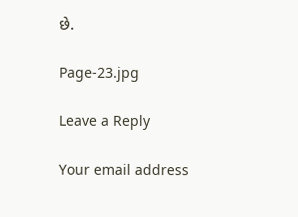છે.

Page-23.jpg

Leave a Reply

Your email address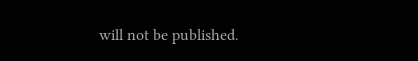will not be published.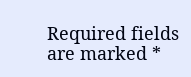Required fields are marked *